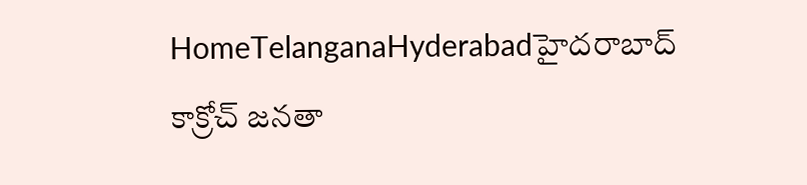HomeTelanganaHyderabadహైదరాబాద్ కాక్రోచ్ జనతా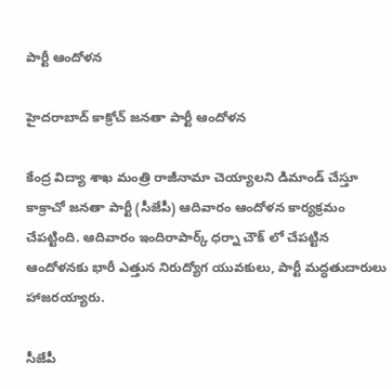పార్టీ ఆందోళన

హైదరాబాద్ కాక్రోచ్ జనతా పార్టీ ఆందోళన

కేంద్ర విద్యా శాఖ మంత్రి రాజీనామా చెయ్యాలని డిమాండ్ చేస్తూ కాక్రాచో జనతా పార్టీ (సీజేపీ) ఆదివారం ఆందోళన కార్యక్రమం చేపట్టింది. ఆదివారం ఇందిరాపార్క్ ధర్నా చౌక్ లో చేపట్టిన ఆందోళనకు భారీ ఎత్తున నిరుద్యోగ యువకులు, పార్టీ మద్ధతుదారులు హాజరయ్యారు.

సీజేపీ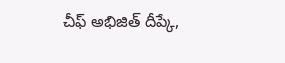చీఫ్ అభిజిత్ దీప్కే,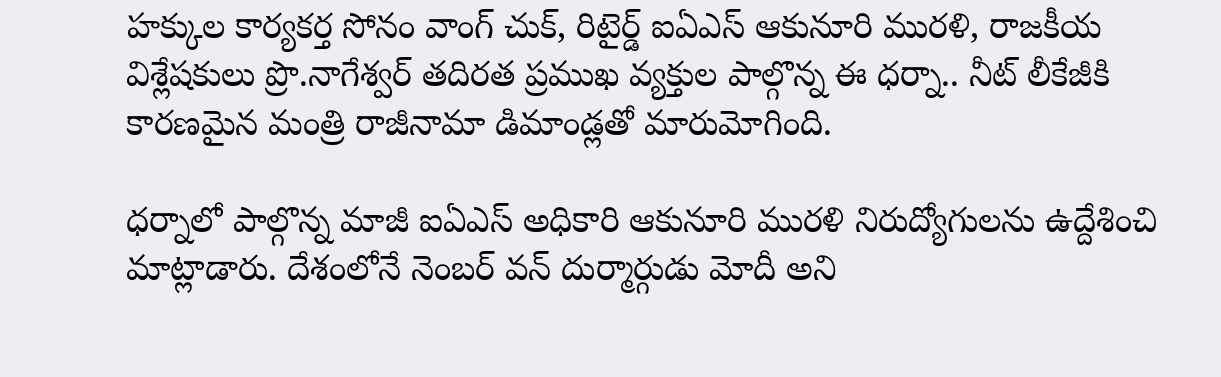హక్కుల కార్యకర్త సోనం వాంగ్ చుక్, రిటైర్డ్ ఐఏఎస్ ఆకునూరి మురళి, రాజకీయ విశ్లేషకులు ప్రొ.నాగేశ్వర్ తదిరత ప్రముఖ వ్యక్తుల పాల్గొన్న ఈ ధర్నా.. నీట్ లీకేజీకి కారణమైన మంత్రి రాజీనామా డిమాండ్లతో మారుమోగింది.

ధర్నాలో పాల్గొన్న మాజీ ఐఏఎస్ అధికారి ఆకునూరి మురళి నిరుద్యోగులను ఉద్దేశించి మాట్లాడారు. దేశంలోనే నెంబర్ వన్ దుర్మార్గుడు మోదీ అని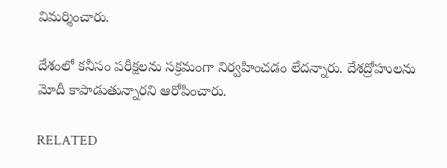విమర్శించారు.

దేశంలో కనీసం పరీక్షలను సక్రమంగా నిర్వహించడం లేదన్నారు. దేశద్రోహులను మోదీ కాపాడుతున్నారని ఆరోపించారు.

RELATED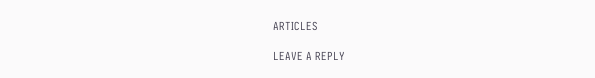ARTICLES

LEAVE A REPLY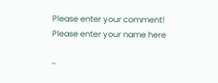Please enter your comment!
Please enter your name here

-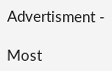Advertisment -

Most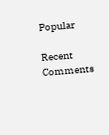Popular

Recent Comments